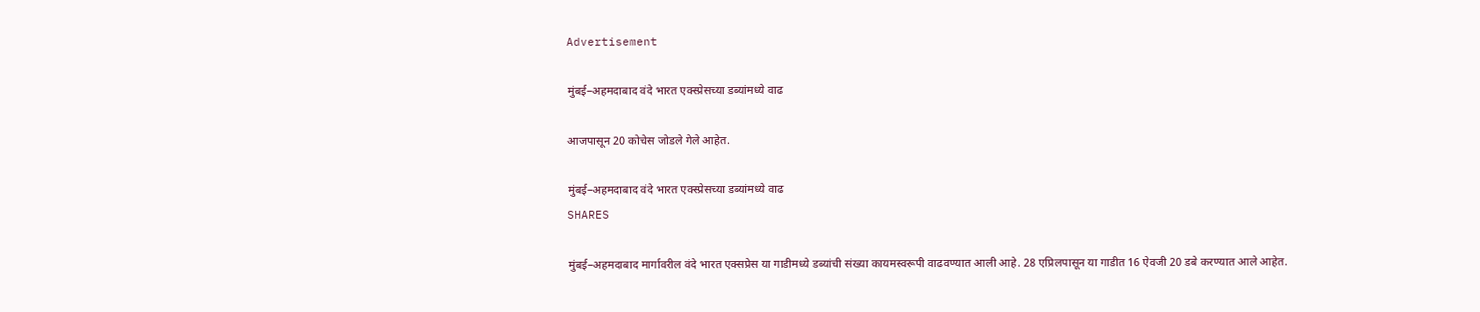Advertisement

मुंबई–अहमदाबाद वंदे भारत एक्स्प्रेसच्या डब्यांमध्ये वाढ

आजपासून 20 कोचेस जोडले गेले आहेत.

मुंबई–अहमदाबाद वंदे भारत एक्स्प्रेसच्या डब्यांमध्ये वाढ
SHARES

मुंबई–अहमदाबाद मार्गावरील वंदे भारत एक्सप्रेस या गाडीमध्ये डब्यांची संख्या कायमस्वरूपी वाढवण्यात आली आहे. 28 एप्रिलपासून या गाडीत 16 ऐवजी 20 डबे करण्यात आले आहेत.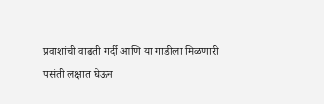प्रवाशांची वाढती गर्दी आणि या गाडीला मिळणारी पसंती लक्षात घेऊन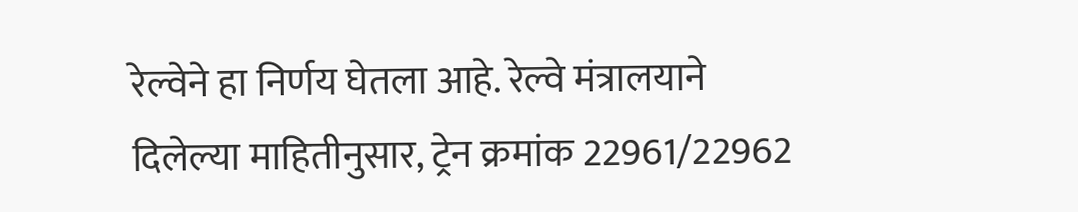रेल्वेने हा निर्णय घेतला आहे. रेल्वे मंत्रालयाने दिलेल्या माहितीनुसार, ट्रेन क्रमांक 22961/22962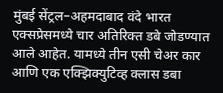मुंबई सेंट्रल–अहमदाबाद वंदे भारत एक्सप्रेसमध्ये चार अतिरिक्त डबे जोडण्यात आले आहेत. यामध्ये तीन एसी चेअर कार आणि एक एक्झिक्युटिव्ह क्लास डबा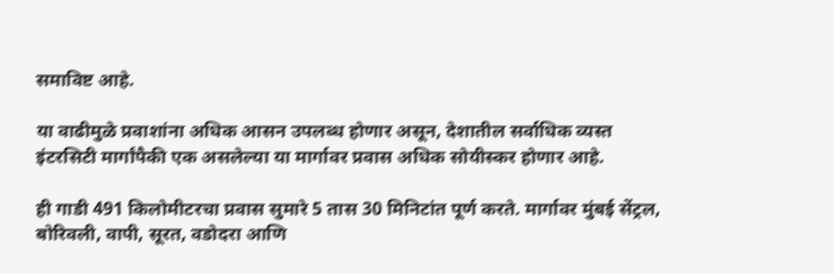समाविष्ट आहे.

या वाढीमुळे प्रवाशांना अधिक आसन उपलब्ध होणार असून, देशातील सर्वाधिक व्यस्त इंटरसिटी मार्गांपैकी एक असलेल्या या मार्गावर प्रवास अधिक सोयीस्कर होणार आहे.

ही गाडी 491 किलोमीटरचा प्रवास सुमारे 5 तास 30 मिनिटांत पूर्ण करते. मार्गावर मुंबई सेंट्रल, बोरिवली, वापी, सूरत, वडोदरा आणि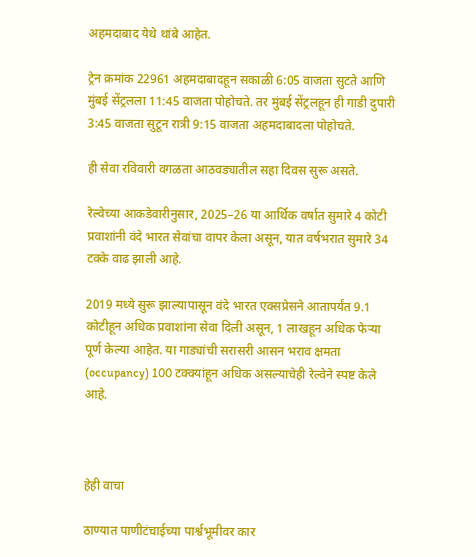अहमदाबाद येथे थांबे आहेत.

ट्रेन क्रमांक 22961 अहमदाबादहून सकाळी 6:05 वाजता सुटते आणि मुंबई सेंट्रलला 11:45 वाजता पोहोचते. तर मुंबई सेंट्रलहून ही गाडी दुपारी 3:45 वाजता सुटून रात्री 9:15 वाजता अहमदाबादला पोहोचते.

ही सेवा रविवारी वगळता आठवड्यातील सहा दिवस सुरू असते.

रेल्वेच्या आकडेवारीनुसार, 2025–26 या आर्थिक वर्षात सुमारे 4 कोटी प्रवाशांनी वंदे भारत सेवांचा वापर केला असून, यात वर्षभरात सुमारे 34 टक्के वाढ झाली आहे.

2019 मध्ये सुरू झाल्यापासून वंदे भारत एक्सप्रेसने आतापर्यंत 9.1 कोटीहून अधिक प्रवाशांना सेवा दिली असून, 1 लाखहून अधिक फेऱ्या पूर्ण केल्या आहेत. या गाड्यांची सरासरी आसन भराव क्षमता (occupancy) 100 टक्क्यांहून अधिक असल्याचेही रेल्वेने स्पष्ट केले आहे.



हेही वाचा

ठाण्यात पाणीटंचाईच्या पार्श्वभूमीवर कार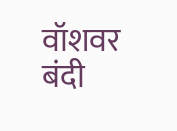वॉशवर बंदी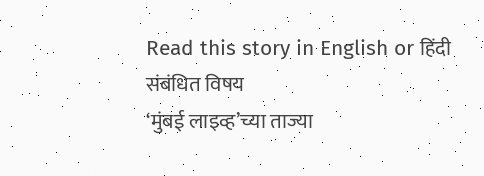Read this story in English or हिंदी
संबंधित विषय
‘मुंबई लाइव्ह’च्या ताज्या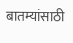बातम्यांसाठी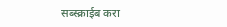सब्स्क्राईब करा